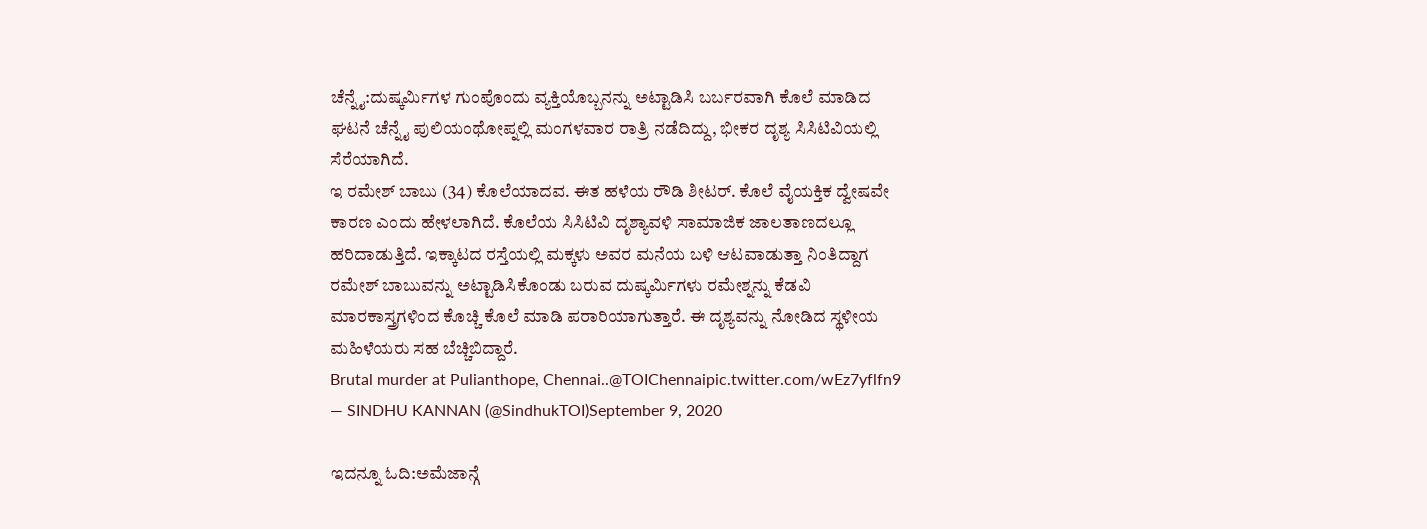ಚೆನ್ನೈ:ದುಷ್ಕರ್ಮಿಗಳ ಗುಂಪೊಂದು ವ್ಯಕ್ತಿಯೊಬ್ಬನನ್ನು ಅಟ್ಟಾಡಿಸಿ ಬರ್ಬರವಾಗಿ ಕೊಲೆ ಮಾಡಿದ ಘಟನೆ ಚೆನ್ನೈ ಪುಲಿಯಂಥೋಪ್ನಲ್ಲಿ ಮಂಗಳವಾರ ರಾತ್ರಿ ನಡೆದಿದ್ದು, ಭೀಕರ ದೃಶ್ಯ ಸಿಸಿಟಿವಿಯಲ್ಲಿ ಸೆರೆಯಾಗಿದೆ.
ಇ ರಮೇಶ್ ಬಾಬು (34) ಕೊಲೆಯಾದವ. ಈತ ಹಳೆಯ ರೌಡಿ ಶೀಟರ್. ಕೊಲೆ ವೈಯಕ್ತಿಕ ದ್ವೇಷವೇ ಕಾರಣ ಎಂದು ಹೇಳಲಾಗಿದೆ. ಕೊಲೆಯ ಸಿಸಿಟಿವಿ ದೃಶ್ಯಾವಳಿ ಸಾಮಾಜಿಕ ಜಾಲತಾಣದಲ್ಲೂ ಹರಿದಾಡುತ್ತಿದೆ. ಇಕ್ಕಾಟದ ರಸ್ತೆಯಲ್ಲಿ ಮಕ್ಕಳು ಅವರ ಮನೆಯ ಬಳಿ ಆಟವಾಡುತ್ತಾ ನಿಂತಿದ್ದಾಗ ರಮೇಶ್ ಬಾಬುವನ್ನು ಅಟ್ಟಾಡಿಸಿಕೊಂಡು ಬರುವ ದುಷ್ಕರ್ಮಿಗಳು ರಮೇಶ್ನನ್ನು ಕೆಡವಿ ಮಾರಕಾಸ್ತ್ರಗಳಿಂದ ಕೊಚ್ಚಿ ಕೊಲೆ ಮಾಡಿ ಪರಾರಿಯಾಗುತ್ತಾರೆ. ಈ ದೃಶ್ಯವನ್ನು ನೋಡಿದ ಸ್ಥಳೀಯ ಮಹಿಳೆಯರು ಸಹ ಬೆಚ್ಚಿಬಿದ್ದಾರೆ.
Brutal murder at Pulianthope, Chennai..@TOIChennaipic.twitter.com/wEz7yflfn9
— SINDHU KANNAN (@SindhukTOI)September 9, 2020

ಇದನ್ನೂ ಓದಿ:ಅಮೆಜಾನ್ಗೆ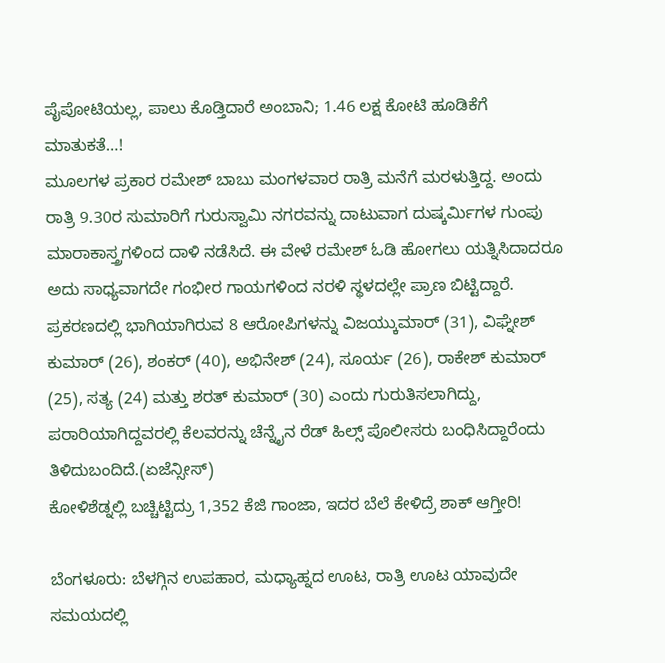ಪೈಪೋಟಿಯಲ್ಲ, ಪಾಲು ಕೊಡ್ತಿದಾರೆ ಅಂಬಾನಿ; 1.46 ಲಕ್ಷ ಕೋಟಿ ಹೂಡಿಕೆಗೆ ಮಾತುಕತೆ…!
ಮೂಲಗಳ ಪ್ರಕಾರ ರಮೇಶ್ ಬಾಬು ಮಂಗಳವಾರ ರಾತ್ರಿ ಮನೆಗೆ ಮರಳುತ್ತಿದ್ದ. ಅಂದು ರಾತ್ರಿ 9.30ರ ಸುಮಾರಿಗೆ ಗುರುಸ್ವಾಮಿ ನಗರವನ್ನು ದಾಟುವಾಗ ದುಷ್ಕರ್ಮಿಗಳ ಗುಂಪು ಮಾರಾಕಾಸ್ತ್ರಗಳಿಂದ ದಾಳಿ ನಡೆಸಿದೆ. ಈ ವೇಳೆ ರಮೇಶ್ ಓಡಿ ಹೋಗಲು ಯತ್ನಿಸಿದಾದರೂ ಅದು ಸಾಧ್ಯವಾಗದೇ ಗಂಭೀರ ಗಾಯಗಳಿಂದ ನರಳಿ ಸ್ಥಳದಲ್ಲೇ ಪ್ರಾಣ ಬಿಟ್ಟಿದ್ದಾರೆ.
ಪ್ರಕರಣದಲ್ಲಿ ಭಾಗಿಯಾಗಿರುವ 8 ಆರೋಪಿಗಳನ್ನು ವಿಜಯ್ಕುಮಾರ್ (31), ವಿಘ್ನೇಶ್ ಕುಮಾರ್ (26), ಶಂಕರ್ (40), ಅಭಿನೇಶ್ (24), ಸೂರ್ಯ (26), ರಾಕೇಶ್ ಕುಮಾರ್ (25), ಸತ್ಯ (24) ಮತ್ತು ಶರತ್ ಕುಮಾರ್ (30) ಎಂದು ಗುರುತಿಸಲಾಗಿದ್ದು, ಪರಾರಿಯಾಗಿದ್ದವರಲ್ಲಿ ಕೆಲವರನ್ನು ಚೆನ್ನೈನ ರೆಡ್ ಹಿಲ್ಸ್ ಪೊಲೀಸರು ಬಂಧಿಸಿದ್ದಾರೆಂದು ತಿಳಿದುಬಂದಿದೆ.(ಏಜೆನ್ಸೀಸ್)
ಕೋಳಿಶೆಡ್ನಲ್ಲಿ ಬಚ್ಚಿಟ್ಟಿದ್ರು 1,352 ಕೆಜಿ ಗಾಂಜಾ, ಇದರ ಬೆಲೆ ಕೇಳಿದ್ರೆ ಶಾಕ್ ಆಗ್ತೀರಿ!

ಬೆಂಗಳೂರು: ಬೆಳಗ್ಗಿನ ಉಪಹಾರ, ಮಧ್ಯಾಹ್ನದ ಊಟ, ರಾತ್ರಿ ಊಟ ಯಾವುದೇ ಸಮಯದಲ್ಲಿ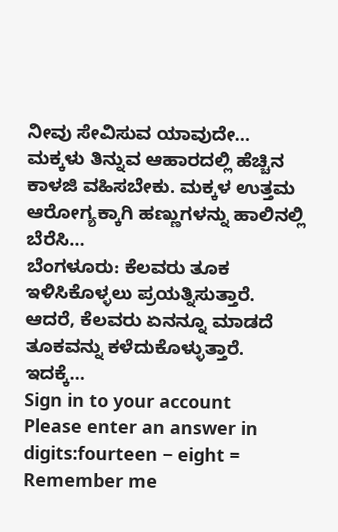ನೀವು ಸೇವಿಸುವ ಯಾವುದೇ…
ಮಕ್ಕಳು ತಿನ್ನುವ ಆಹಾರದಲ್ಲಿ ಹೆಚ್ಚಿನ ಕಾಳಜಿ ವಹಿಸಬೇಕು. ಮಕ್ಕಳ ಉತ್ತಮ ಆರೋಗ್ಯಕ್ಕಾಗಿ ಹಣ್ಣುಗಳನ್ನು ಹಾಲಿನಲ್ಲಿ ಬೆರೆಸಿ…
ಬೆಂಗಳೂರು: ಕೆಲವರು ತೂಕ ಇಳಿಸಿಕೊಳ್ಳಲು ಪ್ರಯತ್ನಿಸುತ್ತಾರೆ. ಆದರೆ, ಕೆಲವರು ಏನನ್ನೂ ಮಾಡದೆ ತೂಕವನ್ನು ಕಳೆದುಕೊಳ್ಳುತ್ತಾರೆ. ಇದಕ್ಕೆ…
Sign in to your account
Please enter an answer in digits:fourteen − eight =
Remember me